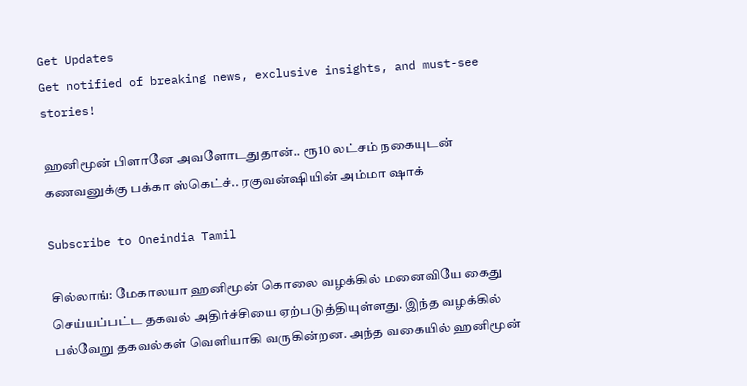Get Updates
Get notified of breaking news, exclusive insights, and must-see stories!

ஹனிமூன் பிளானே அவளோடதுதான்.. ரூ10 லட்சம் நகையுடன் கணவனுக்கு பக்கா ஸ்கெட்ச்.. ரகுவன்ஷியின் அம்மா ஷாக்

Subscribe to Oneindia Tamil

சில்லாங்: மேகாலயா ஹனிமூன் கொலை வழக்கில் மனைவியே கைது செய்யப்பட்ட தகவல் அதிர்ச்சியை ஏற்படுத்தியுள்ளது. இந்த வழக்கில் பல்வேறு தகவல்கள் வெளியாகி வருகின்றன. அந்த வகையில் ஹனிமூன்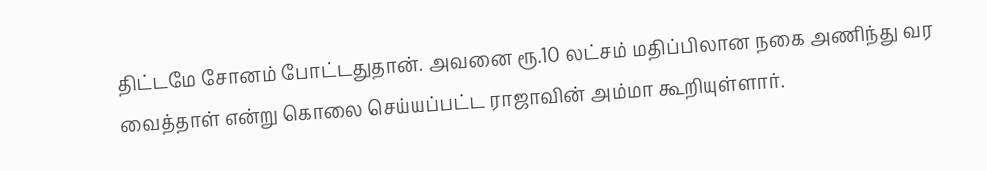திட்டமே சோனம் போட்டதுதான். அவனை ரூ.10 லட்சம் மதிப்பிலான நகை அணிந்து வர வைத்தாள் என்று கொலை செய்யப்பட்ட ராஜாவின் அம்மா கூறியுள்ளார்.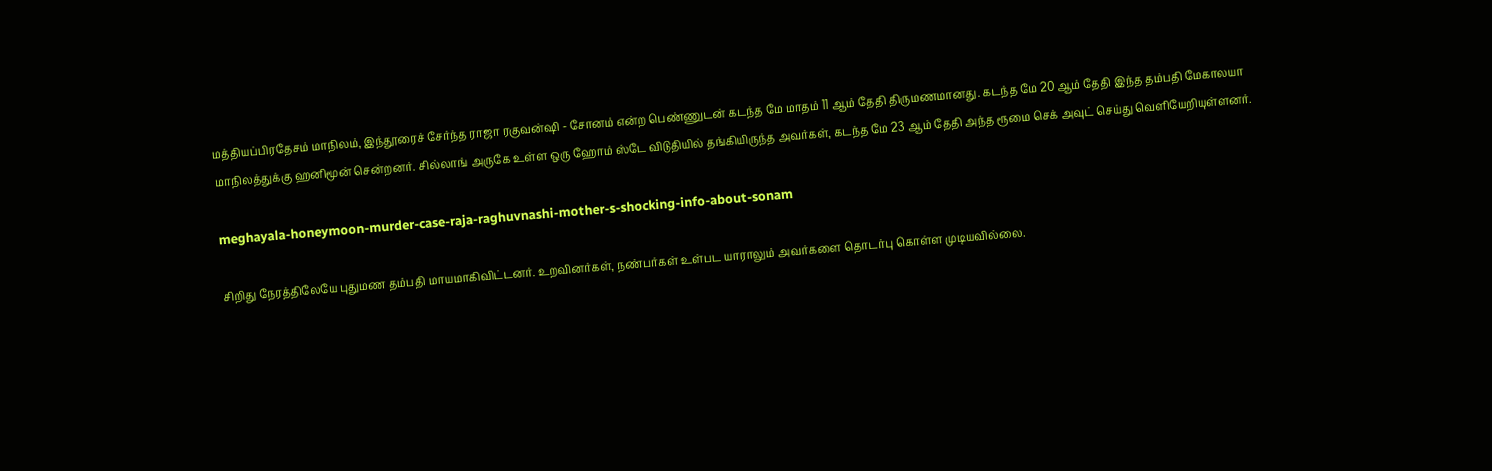மத்தியப்பிரதேசம் மாநிலம், இந்தூரைச் சேர்ந்த ராஜா ரகுவன்ஷி - சோனம் என்ற பெண்ணுடன் கடந்த மே மாதம் 11 ஆம் தேதி திருமணமானது. கடந்த மே 20 ஆம் தேதி இந்த தம்பதி மேகாலயா மாநிலத்துக்கு ஹனிமூன் சென்றனர். சில்லாங் அருகே உள்ள ஒரு ஹோம் ஸ்டே விடுதியில் தங்கியிருந்த அவர்கள், கடந்த மே 23 ஆம் தேதி அந்த ரூமை செக் அவுட் செய்து வெளியேறியுள்ளனர்.

meghayala-honeymoon-murder-case-raja-raghuvnashi-mother-s-shocking-info-about-sonam

சிறிது நேரத்திலேயே புதுமண தம்பதி மாயமாகிவிட்டனர். உறவினர்கள், நண்பர்கள் உள்பட யாராலும் அவர்களை தொடர்பு கொள்ள முடியவில்லை.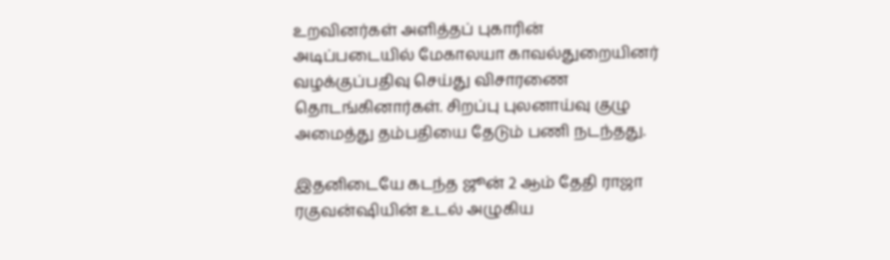உறவினர்கள் அளித்தப் புகாரின் அடிப்படையில் மேகாலயா காவல்துறையினர் வழக்குப்பதிவு செய்து விசாரணை தொடங்கினார்கள். சிறப்பு புலனாய்வு குழு அமைத்து தம்பதியை தேடும் பணி நடந்தது.

இதனிடையே கடந்த ஜூன் 2 ஆம் தேதி ராஜா ரகுவன்ஷியின் உடல் அழுகிய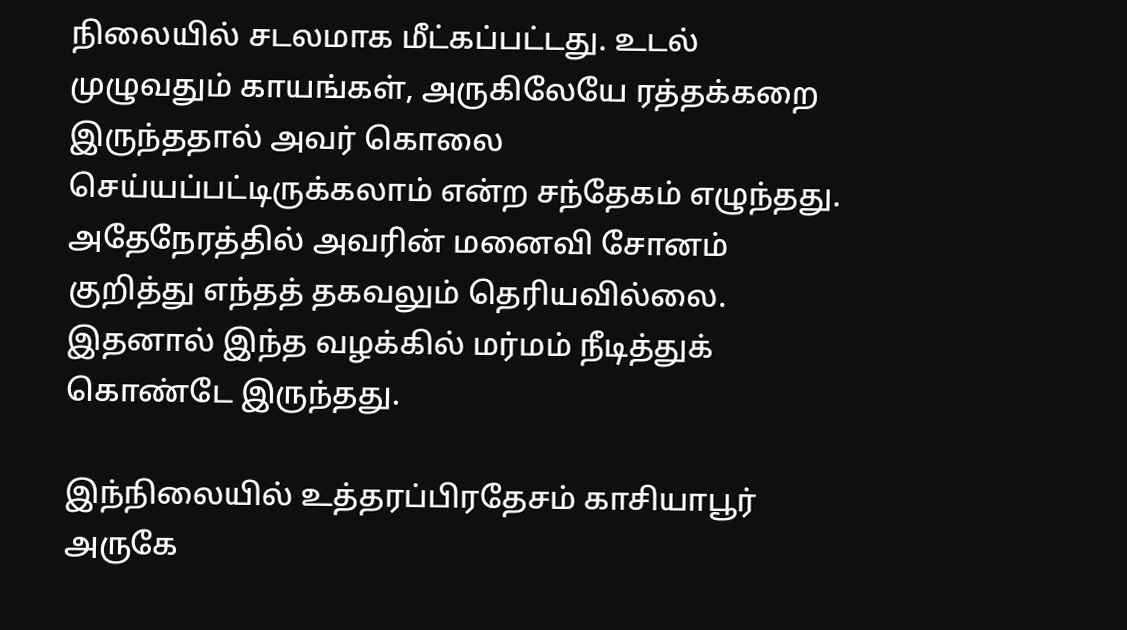நிலையில் சடலமாக மீட்கப்பட்டது. உடல் முழுவதும் காயங்கள், அருகிலேயே ரத்தக்கறை இருந்ததால் அவர் கொலை செய்யப்பட்டிருக்கலாம் என்ற சந்தேகம் எழுந்தது. அதேநேரத்தில் அவரின் மனைவி சோனம் குறித்து எந்தத் தகவலும் தெரியவில்லை. இதனால் இந்த வழக்கில் மர்மம் நீடித்துக் கொண்டே இருந்தது.

இந்நிலையில் உத்தரப்பிரதேசம் காசியாபூர் அருகே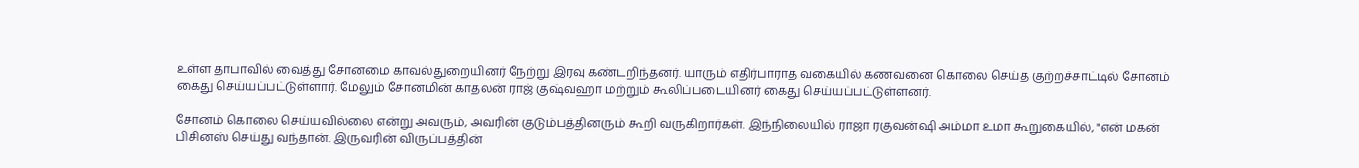உள்ள தாபாவில் வைத்து சோனமை காவல்துறையினர் நேற்று இரவு கண்டறிந்தனர். யாரும் எதிர்பாராத வகையில் கணவனை கொலை செய்த குற்றச்சாட்டில் சோனம் கைது செய்யப்பட்டுள்ளார். மேலும் சோனமின் காதலன் ராஜ் குஷ்வஹா மற்றும் கூலிப்படையினர் கைது செய்யப்பட்டுள்ளனர்.

சோனம் கொலை செய்யவில்லை என்று அவரும், அவரின் குடும்பத்தினரும் கூறி வருகிறார்கள். இந்நிலையில் ராஜா ரகுவன்ஷி அம்மா உமா கூறுகையில், "என் மகன் பிசினஸ் செய்து வந்தான். இருவரின் விருப்பத்தின்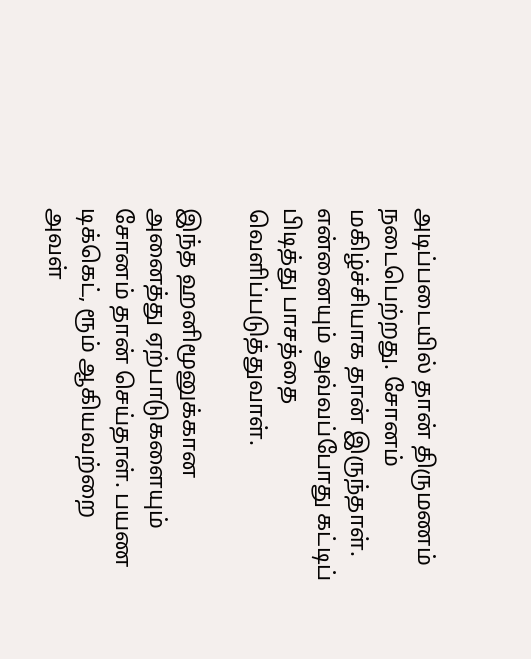அடிப்படையில் தான் திருமணம் நடைபெற்றது. சோனம் மகிழ்ச்சியாக தான் இருந்தாள். என்னையும் அவ்வப்போது கட்டிப் பிடித்து பாசத்தை வெளிப்படுத்துவாள்.

இந்த ஹனிமூனுக்கான அனைத்து ஏற்பாடுகளையும் சோனம் தான் செய்தாள். பயண டிக்கெட், ரூம் ஆகியவற்றை அவள்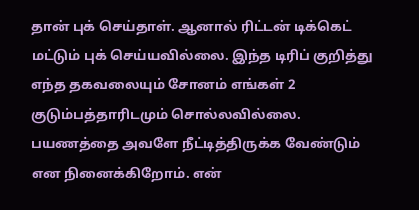தான் புக் செய்தாள். ஆனால் ரிட்டன் டிக்கெட் மட்டும் புக் செய்யவில்லை. இந்த டிரிப் குறித்து எந்த தகவலையும் சோனம் எங்கள் 2 குடும்பத்தாரிடமும் சொல்லவில்லை. பயணத்தை அவளே நீட்டித்திருக்க வேண்டும் என நினைக்கிறோம். என்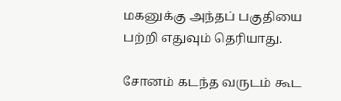மகனுக்கு அந்தப் பகுதியை பற்றி எதுவும் தெரியாது.

சோனம் கடந்த வருடம் கூட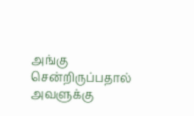அங்கு சென்றிருப்பதால் அவளுக்கு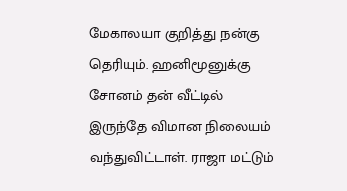மேகாலயா குறித்து நன்கு தெரியும். ஹனிமூனுக்கு சோனம் தன் வீட்டில் இருந்தே விமான நிலையம் வந்துவிட்டாள். ராஜா மட்டும்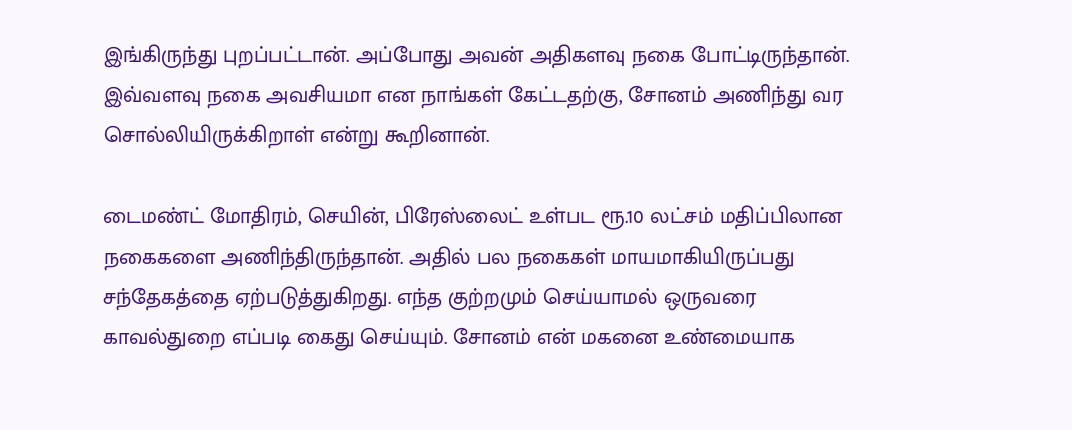இங்கிருந்து புறப்பட்டான். அப்போது அவன் அதிகளவு நகை போட்டிருந்தான். இவ்வளவு நகை அவசியமா என நாங்கள் கேட்டதற்கு, சோனம் அணிந்து வர சொல்லியிருக்கிறாள் என்று கூறினான்.

டைமண்ட் மோதிரம், செயின், பிரேஸ்லைட் உள்பட ரூ.10 லட்சம் மதிப்பிலான நகைகளை அணிந்திருந்தான். அதில் பல நகைகள் மாயமாகியிருப்பது சந்தேகத்தை ஏற்படுத்துகிறது. எந்த குற்றமும் செய்யாமல் ஒருவரை காவல்துறை எப்படி கைது செய்யும். சோனம் என் மகனை உண்மையாக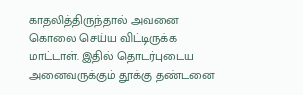காதலித்திருந்தால் அவனை கொலை செய்ய விட்டிருக்க மாட்டாள். இதில் தொடர்புடைய அனைவருக்கும் தூக்கு தண்டனை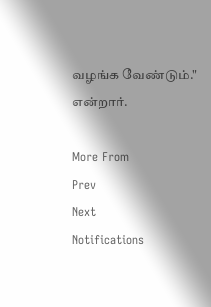வழங்க வேண்டும்." என்றார்.

More From
Prev
Next
Notifications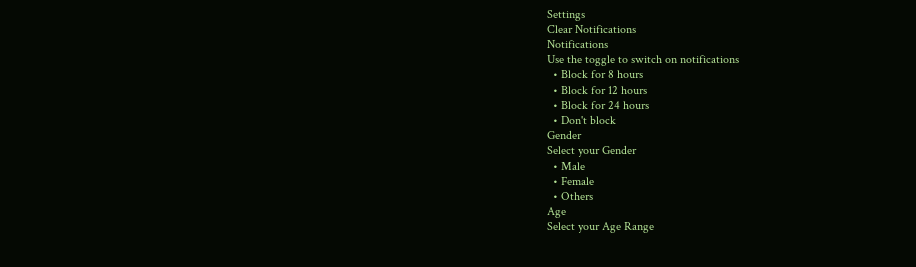Settings
Clear Notifications
Notifications
Use the toggle to switch on notifications
  • Block for 8 hours
  • Block for 12 hours
  • Block for 24 hours
  • Don't block
Gender
Select your Gender
  • Male
  • Female
  • Others
Age
Select your Age Range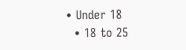• Under 18
  • 18 to 25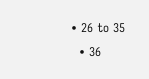• 26 to 35
  • 36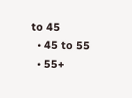to 45
  • 45 to 55
  • 55+